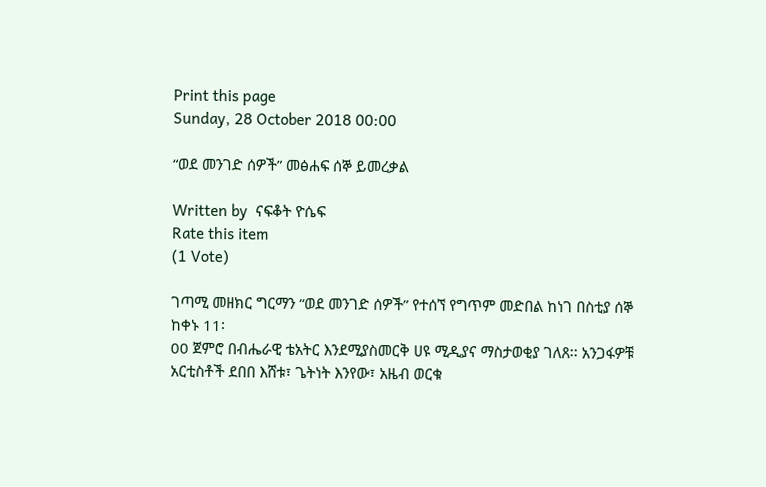Print this page
Sunday, 28 October 2018 00:00

“ወደ መንገድ ሰዎች” መፅሐፍ ሰኞ ይመረቃል

Written by  ናፍቆት ዮሴፍ
Rate this item
(1 Vote)

ገጣሚ መዘክር ግርማን “ወደ መንገድ ሰዎች” የተሰኘ የግጥም መድበል ከነገ በስቲያ ሰኞ ከቀኑ 11፡
00 ጀምሮ በብሔራዊ ቴአትር እንደሚያስመርቅ ሀዩ ሚዲያና ማስታወቂያ ገለጸ፡፡ አንጋፋዎቹ አርቲስቶች ደበበ እሸቱ፣ ጌትነት እንየው፣ አዜብ ወርቁ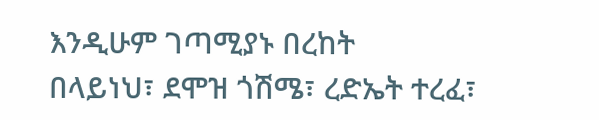እንዲሁም ገጣሚያኑ በረከት
በላይነህ፣ ደሞዝ ጎሽሜ፣ ረድኤት ተረፈ፣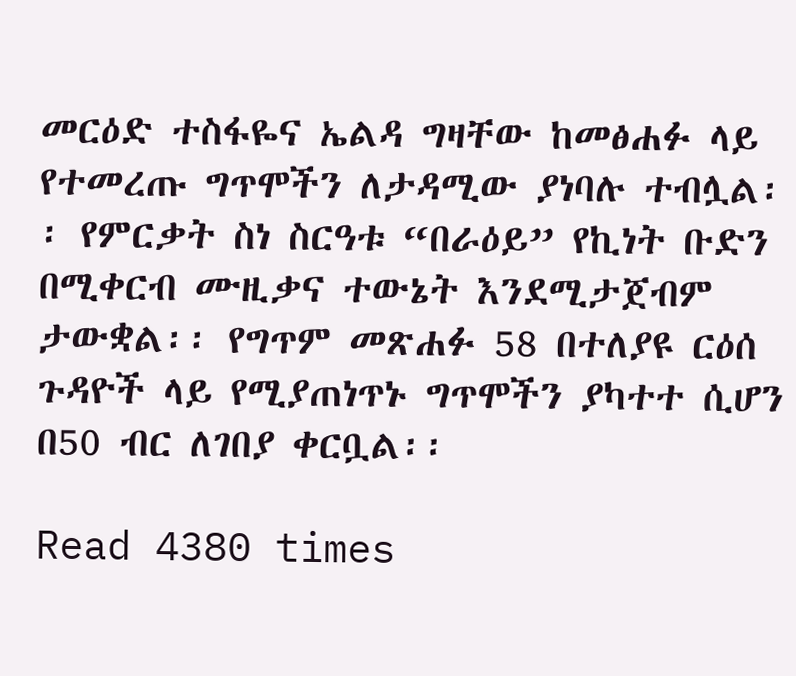መርዕድ ተስፋዬና ኤልዳ ግዛቸው ከመፅሐፉ ላይ የተመረጡ ግጥሞችን ለታዳሚው ያነባሉ ተብሏል፡፡ የምርቃት ስነ ስርዓቱ “በራዕይ” የኪነት ቡድን በሚቀርብ ሙዚቃና ተውኔት እንደሚታጀብም ታውቋል፡፡ የግጥም መጽሐፉ 58 በተለያዩ ርዕሰ ጉዳዮች ላይ የሚያጠነጥኑ ግጥሞችን ያካተተ ሲሆን በ50 ብር ለገበያ ቀርቧል፡፡

Read 4380 times